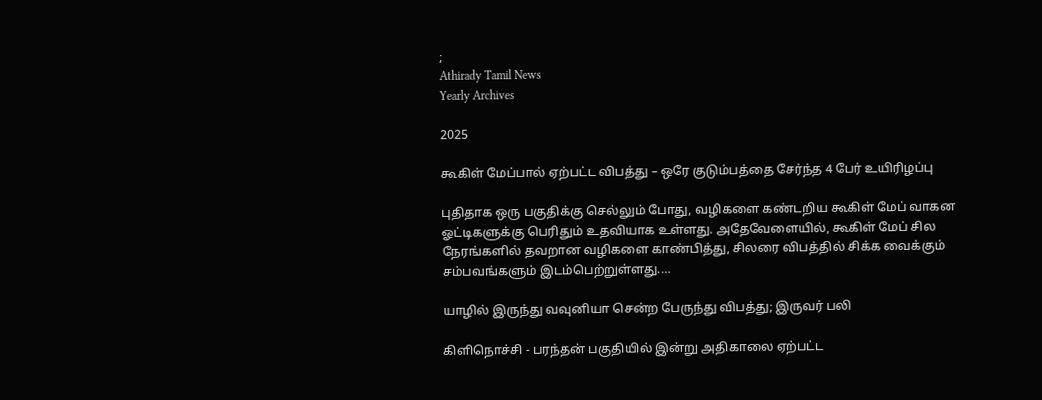;
Athirady Tamil News
Yearly Archives

2025

கூகிள் மேப்பால் ஏற்பட்ட விபத்து – ஒரே குடும்பத்தை சேர்ந்த 4 பேர் உயிரிழப்பு

புதிதாக ஒரு பகுதிக்கு செல்லும் போது, வழிகளை கண்டறிய கூகிள் மேப் வாகன ஓட்டிகளுக்கு பெரிதும் உதவியாக உள்ளது. அதேவேளையில், கூகிள் மேப் சில நேரங்களில் தவறான வழிகளை காண்பித்து, சிலரை விபத்தில் சிக்க வைக்கும் சம்பவங்களும் இடம்பெற்றுள்ளது.…

யாழில் இருந்து வவுனியா சென்ற பேருந்து விபத்து; இருவர் பலி

கிளிநொச்சி - பரந்தன் பகுதியில் இன்று அதிகாலை ஏற்பட்ட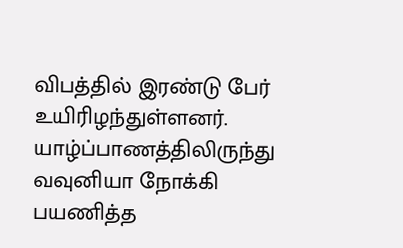விபத்தில் இரண்டு பேர் உயிரிழந்துள்ளனர். யாழ்ப்பாணத்திலிருந்து வவுனியா நோக்கி பயணித்த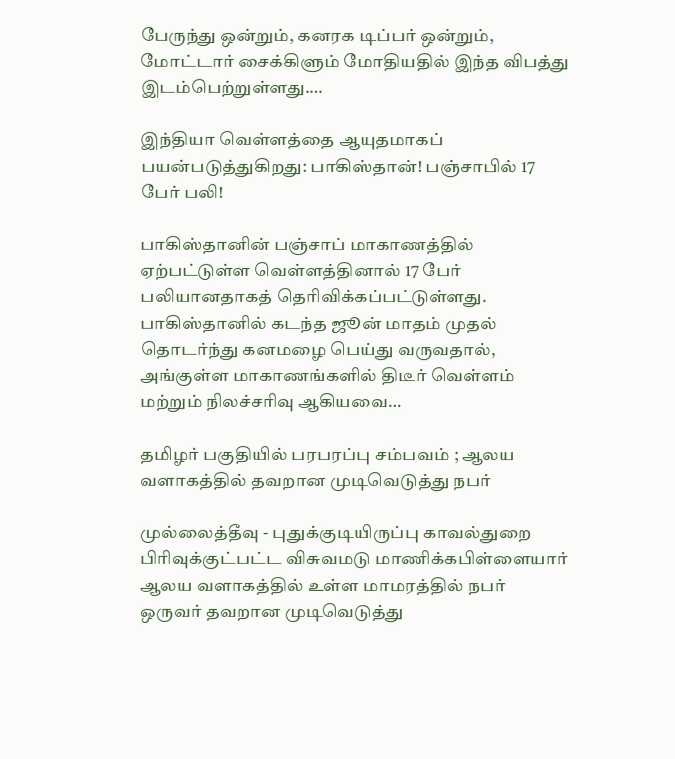பேருந்து ஒன்றும், கனரக டிப்பர் ஒன்றும், மோட்டார் சைக்கிளும் மோதியதில் இந்த விபத்து இடம்பெற்றுள்ளது.…

இந்தியா வெள்ளத்தை ஆயுதமாகப் பயன்படுத்துகிறது: பாகிஸ்தான்! பஞ்சாபில் 17 பேர் பலி!

பாகிஸ்தானின் பஞ்சாப் மாகாணத்தில் ஏற்பட்டுள்ள வெள்ளத்தினால் 17 பேர் பலியானதாகத் தெரிவிக்கப்பட்டுள்ளது. பாகிஸ்தானில் கடந்த ஜூன் மாதம் முதல் தொடர்ந்து கனமழை பெய்து வருவதால், அங்குள்ள மாகாணங்களில் திடீர் வெள்ளம் மற்றும் நிலச்சரிவு ஆகியவை…

தமிழர் பகுதியில் பரபரப்பு சம்பவம் ; ஆலய வளாகத்தில் தவறான முடிவெடுத்து நபர்

முல்லைத்தீவு - புதுக்குடியிருப்பு காவல்துறை பிரிவுக்குட்பட்ட விசுவமடு மாணிக்கபிள்ளையார் ஆலய வளாகத்தில் உள்ள மாமரத்தில் நபர் ஒருவர் தவறான முடிவெடுத்து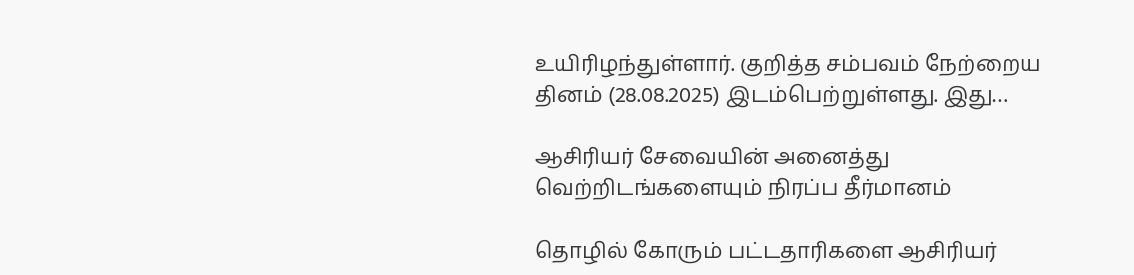உயிரிழந்துள்ளார். குறித்த சம்பவம் நேற்றைய தினம் (28.08.2025) இடம்பெற்றுள்ளது. இது…

ஆசிரியர் சேவையின் அனைத்து வெற்றிடங்களையும் நிரப்ப தீர்மானம்

தொழில் கோரும் பட்டதாரிகளை ஆசிரியர்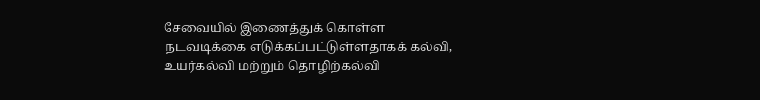சேவையில் இணைத்துக் கொள்ள நடவடிக்கை எடுக்கப்பட்டுள்ளதாகக் கல்வி, உயர்கல்வி மற்றும் தொழிற்கல்வி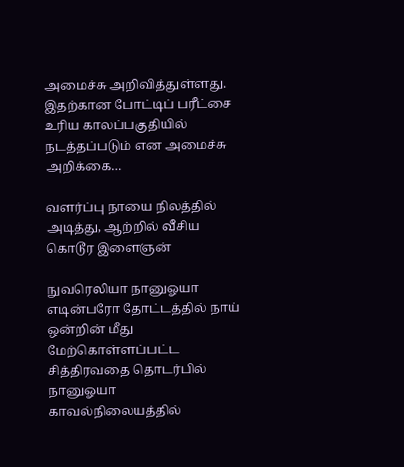அமைச்சு அறிவித்துள்ளது. இதற்கான போட்டிப் பரீட்சை உரிய காலப்பகுதியில் நடத்தப்படும் என அமைச்சு அறிக்கை…

வளர்ப்பு நாயை நிலத்தில் அடித்து, ஆற்றில் வீசிய கொடூர இளைஞன்

நுவரெலியா நானுஓயா எடின்பரோ தோட்டத்தில் நாய் ஒன்றின் மீது மேற்கொள்ளப்பட்ட சித்திரவதை தொடர்பில் நானுஓயா காவல்நிலையத்தில்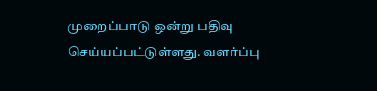முறைப்பாடு ஒன்று பதிவு செய்யப்பட்டுள்ளது. வளர்ப்பு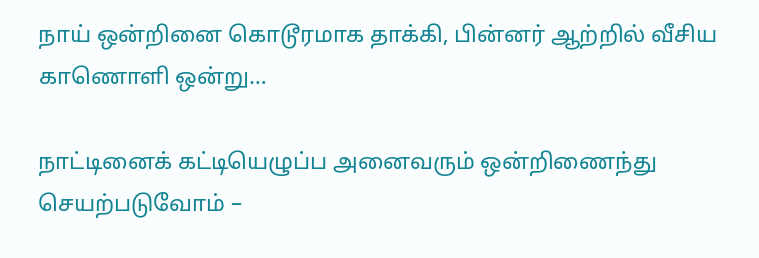நாய் ஒன்றினை கொடூரமாக தாக்கி, பின்னர் ஆற்றில் வீசிய காணொளி ஒன்று…

நாட்டினைக் கட்டியெழுப்ப அனைவரும் ஒன்றிணைந்து செயற்படுவோம் –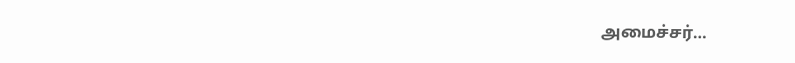அமைச்சர்…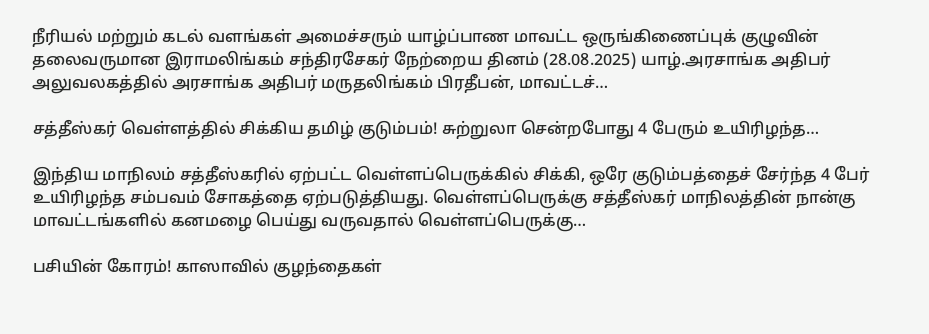நீரியல் மற்றும் கடல் வளங்கள் அமைச்சரும் யாழ்ப்பாண மாவட்ட ஒருங்கிணைப்புக் குழுவின் தலைவருமான இராமலிங்கம் சந்திரசேகர் நேற்றைய தினம் (28.08.2025) யாழ்.அரசாங்க அதிபர் அலுவலகத்தில் அரசாங்க அதிபர் மருதலிங்கம் பிரதீபன், மாவட்டச்…

சத்தீஸ்கர் வெள்ளத்தில் சிக்கிய தமிழ் குடும்பம்! சுற்றுலா சென்றபோது 4 பேரும் உயிரிழந்த…

இந்திய மாநிலம் சத்தீஸ்கரில் ஏற்பட்ட வெள்ளப்பெருக்கில் சிக்கி, ஒரே குடும்பத்தைச் சேர்ந்த 4 பேர் உயிரிழந்த சம்பவம் சோகத்தை ஏற்படுத்தியது. வெள்ளப்பெருக்கு சத்தீஸ்கர் மாநிலத்தின் நான்கு மாவட்டங்களில் கனமழை பெய்து வருவதால் வெள்ளப்பெருக்கு…

பசியின் கோரம்! காஸாவில் குழந்தைகள்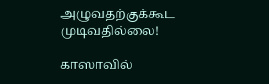அழுவதற்குக்கூட முடிவதில்லை!

காஸாவில்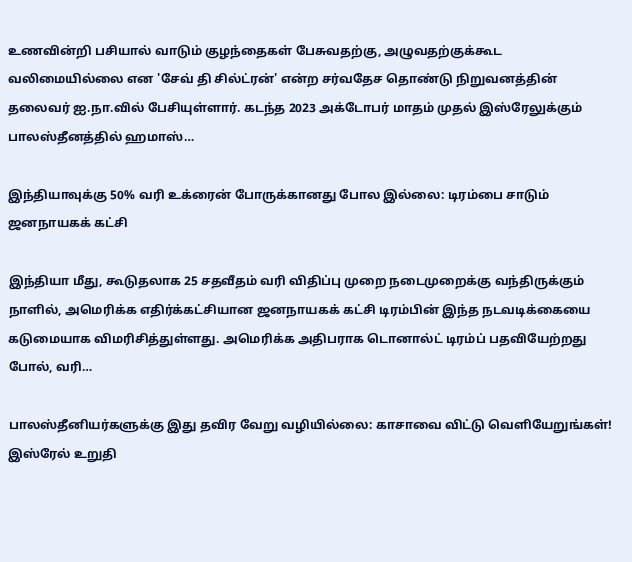உணவின்றி பசியால் வாடும் குழந்தைகள் பேசுவதற்கு, அழுவதற்குக்கூட வலிமையில்லை என 'சேவ் தி சில்ட்ரன்' என்ற சர்வதேச தொண்டு நிறுவனத்தின் தலைவர் ஐ.நா.வில் பேசியுள்ளார். கடந்த 2023 அக்டோபர் மாதம் முதல் இஸ்ரேலுக்கும் பாலஸ்தீனத்தில் ஹமாஸ்…

இந்தியாவுக்கு 50% வரி உக்ரைன் போருக்கானது போல இல்லை: டிரம்பை சாடும் ஜனநாயகக் கட்சி

இந்தியா மீது, கூடுதலாக 25 சதவீதம் வரி விதிப்பு முறை நடைமுறைக்கு வந்திருக்கும் நாளில், அமெரிக்க எதிர்க்கட்சியான ஜனநாயகக் கட்சி டிரம்பின் இந்த நடவடிக்கையை கடுமையாக விமரிசித்துள்ளது. அமெரிக்க அதிபராக டொனால்ட் டிரம்ப் பதவியேற்றது போல், வரி…

பாலஸ்தீனியர்களுக்கு இது தவிர வேறு வழியில்லை: காசாவை விட்டு வெளியேறுங்கள்! இஸ்ரேல் உறுதி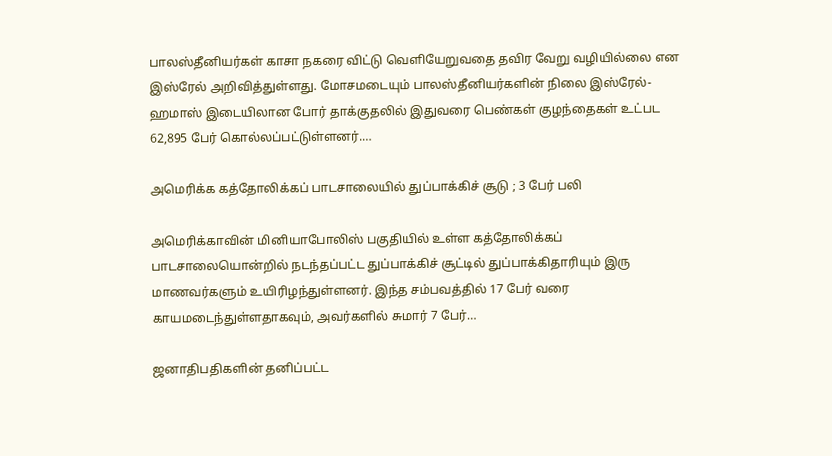பாலஸ்தீனியர்கள் காசா நகரை விட்டு வெளியேறுவதை தவிர வேறு வழியில்லை என இஸ்ரேல் அறிவித்துள்ளது. மோசமடையும் பாலஸ்தீனியர்களின் நிலை இஸ்ரேல்-ஹமாஸ் இடையிலான போர் தாக்குதலில் இதுவரை பெண்கள் குழந்தைகள் உட்பட 62,895 பேர் கொல்லப்பட்டுள்ளனர்.…

அமெரிக்க கத்தோலிக்கப் பாடசாலையில் துப்பாக்கிச் சூடு ; 3 பேர் பலி

அமெரிக்காவின் மினியாபோலிஸ் பகுதியில் உள்ள கத்தோலிக்கப் பாடசாலையொன்றில் நடந்தப்பட்ட துப்பாக்கிச் சூட்டில் துப்பாக்கிதாரியும் இரு மாணவர்களும் உயிரிழந்துள்ளனர். இந்த சம்பவத்தில் 17 பேர் வரை காயமடைந்துள்ளதாகவும், அவர்களில் சுமார் 7 பேர்…

ஜனாதிபதிகளின் தனிப்பட்ட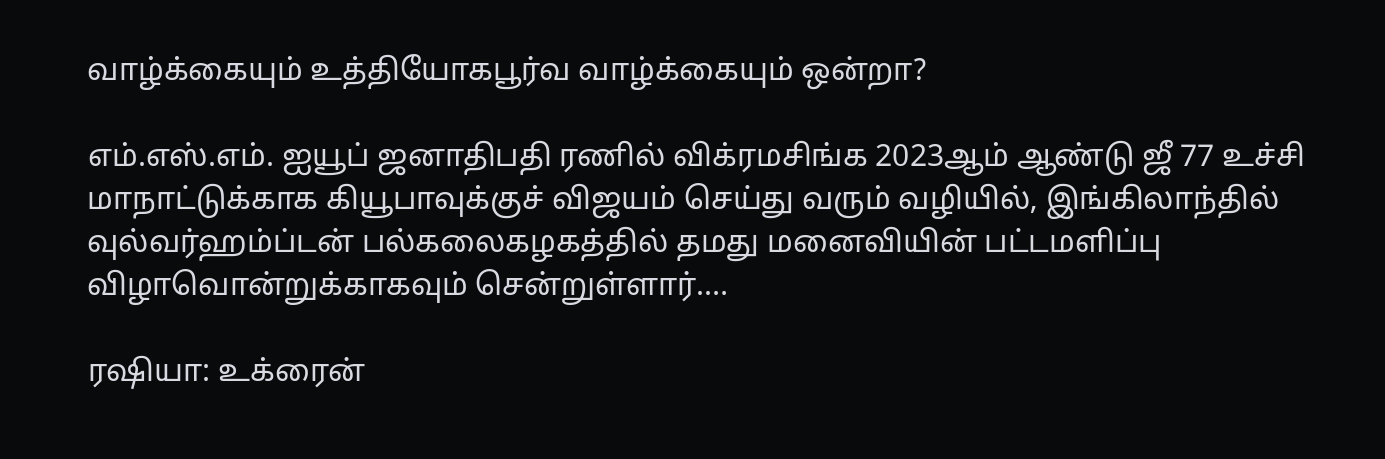வாழ்க்கையும் உத்தியோகபூர்வ வாழ்க்கையும் ஒன்றா?

எம்.எஸ்.எம். ஐயூப் ஜனாதிபதி ரணில் விக்ரமசிங்க 2023ஆம் ஆண்டு ஜீ 77 உச்சி மாநாட்டுக்காக கியூபாவுக்குச் விஜயம் செய்து வரும் வழியில், இங்கிலாந்தில் வுல்வர்ஹம்ப்டன் பல்கலைகழகத்தில் தமது மனைவியின் பட்டமளிப்பு விழாவொன்றுக்காகவும் சென்றுள்ளார்.…

ரஷியா: உக்ரைன்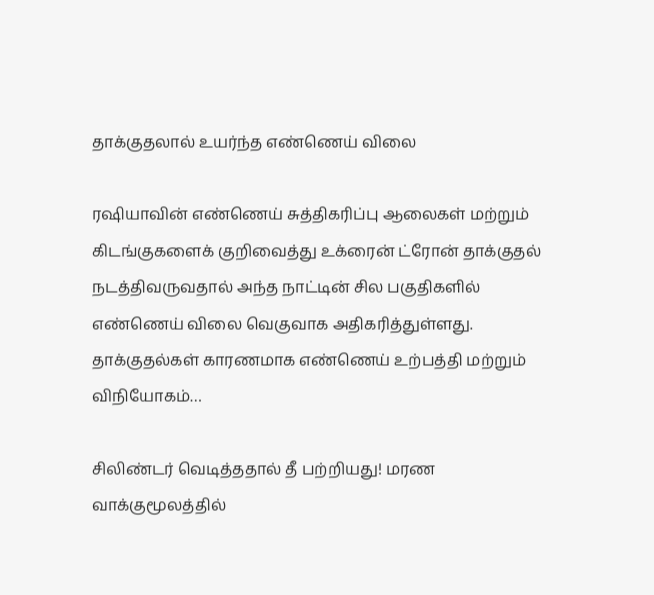தாக்குதலால் உயர்ந்த எண்ணெய் விலை

ரஷியாவின் எண்ணெய் சுத்திகரிப்பு ஆலைகள் மற்றும் கிடங்குகளைக் குறிவைத்து உக்ரைன் ட்ரோன் தாக்குதல் நடத்திவருவதால் அந்த நாட்டின் சில பகுதிகளில் எண்ணெய் விலை வெகுவாக அதிகரித்துள்ளது. தாக்குதல்கள் காரணமாக எண்ணெய் உற்பத்தி மற்றும் விநியோகம்…

சிலிண்டர் வெடித்ததால் தீ பற்றியது! மரண வாக்குமூலத்தில்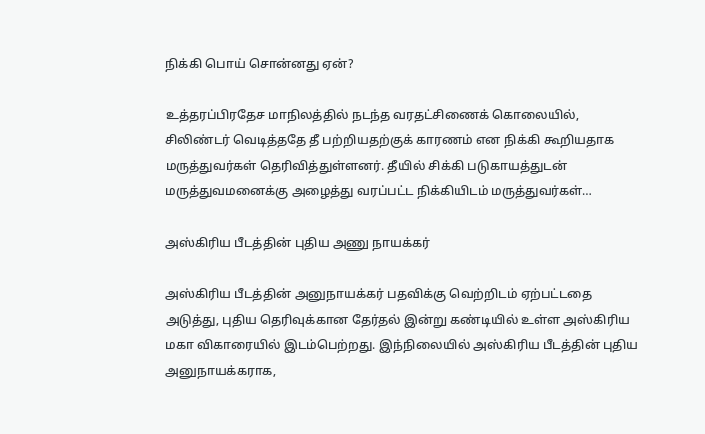நிக்கி பொய் சொன்னது ஏன்?

உத்தரப்பிரதேச மாநிலத்தில் நடந்த வரதட்சிணைக் கொலையில், சிலிண்டர் வெடித்ததே தீ பற்றியதற்குக் காரணம் என நிக்கி கூறியதாக மருத்துவர்கள் தெரிவித்துள்ளனர். தீயில் சிக்கி படுகாயத்துடன் மருத்துவமனைக்கு அழைத்து வரப்பட்ட நிக்கியிடம் மருத்துவர்கள்…

அஸ்கிரிய பீடத்தின் புதிய அணு நாயக்கர்

அஸ்கிரிய பீடத்தின் அனுநாயக்கர் பதவிக்கு வெற்றிடம் ஏற்பட்டதை அடுத்து, புதிய தெரிவுக்கான தேர்தல் இன்று கண்டியில் உள்ள அஸ்கிரிய மகா விகாரையில் இடம்பெற்றது. இந்நிலையில் அஸ்கிரிய பீடத்தின் புதிய அனுநாயக்கராக,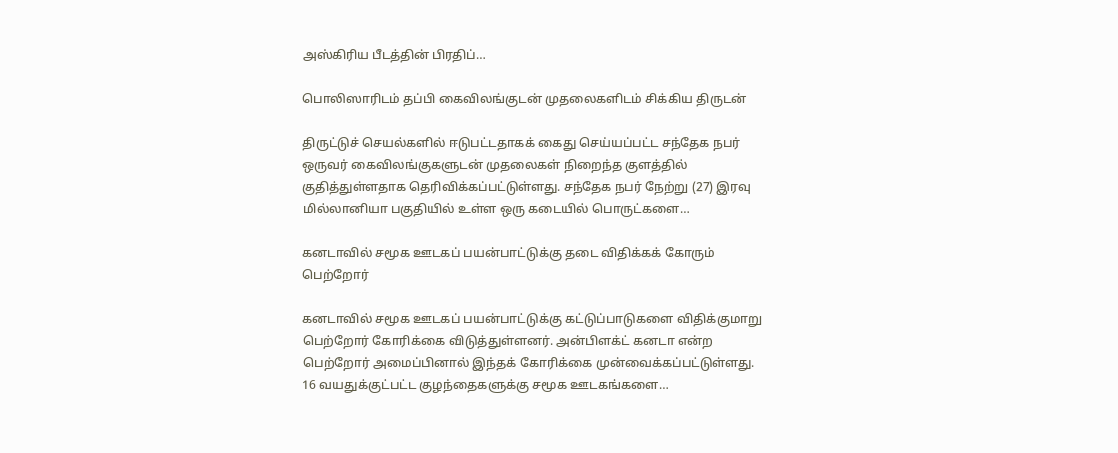அஸ்கிரிய பீடத்தின் பிரதிப்…

பொலிஸாரிடம் தப்பி கைவிலங்குடன் முதலைகளிடம் சிக்கிய திருடன்

திருட்டுச் செயல்களில் ஈடுபட்டதாகக் கைது செய்யப்பட்ட சந்தேக நபர் ஒருவர் கைவிலங்குகளுடன் முதலைகள் நிறைந்த குளத்தில் குதித்துள்ளதாக தெரிவிக்கப்பட்டுள்ளது. சந்தேக நபர் நேற்று (27) இரவு மில்லானியா பகுதியில் உள்ள ஒரு கடையில் பொருட்களை…

கனடாவில் சமூக ஊடகப் பயன்பாட்டுக்கு தடை விதிக்கக் கோரும் பெற்றோர்

கனடாவில் சமூக ஊடகப் பயன்பாட்டுக்கு கட்டுப்பாடுகளை விதிக்குமாறு பெற்றோர் கோரிக்கை விடுத்துள்ளனர். அன்பிளக்ட் கனடா என்ற பெற்றோர் அமைப்பினால் இந்தக் கோரிக்கை முன்வைக்கப்பட்டுள்ளது. 16 வயதுக்குட்பட்ட குழந்தைகளுக்கு சமூக ஊடகங்களை…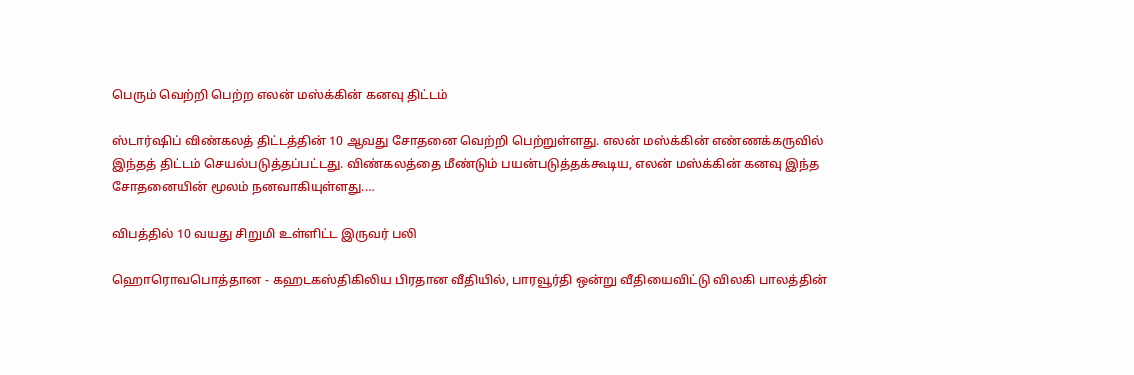பெரும் வெற்றி பெற்ற எலன் மஸ்க்கின் கனவு திட்டம்

ஸ்டார்ஷிப் விண்கலத் திட்டத்தின் 10 ஆவது சோதனை வெற்றி பெற்றுள்ளது. எலன் மஸ்க்கின் எண்ணக்கருவில் இந்தத் திட்டம் செயல்படுத்தப்பட்டது. விண்கலத்தை மீண்டும் பயன்படுத்தக்கூடிய, எலன் மஸ்க்கின் கனவு இந்த சோதனையின் மூலம் நனவாகியுள்ளது.…

விபத்தில் 10 வயது சிறுமி உள்ளிட்ட இருவர் பலி

ஹொரொவபொத்தான - கஹடகஸ்திகிலிய பிரதான வீதியில், பாரவூர்தி ஒன்று வீதியைவிட்டு விலகி பாலத்தின்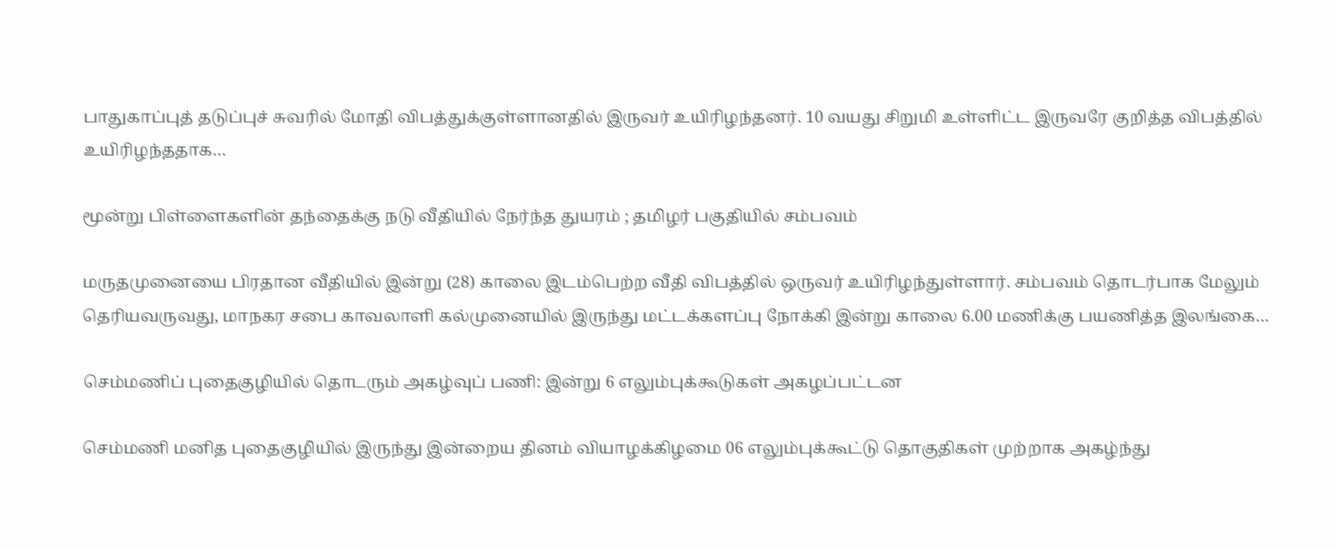பாதுகாப்புத் தடுப்புச் சுவரில் மோதி விபத்துக்குள்ளானதில் இருவர் உயிரிழந்தனர். 10 வயது சிறுமி உள்ளிட்ட இருவரே குறித்த விபத்தில் உயிரிழந்ததாக…

மூன்று பிள்ளைகளின் தந்தைக்கு நடு வீதியில் நேர்ந்த துயரம் ; தமிழர் பகுதியில் சம்பவம்

மருதமுனையை பிரதான வீதியில் இன்று (28) காலை இடம்பெற்ற வீதி விபத்தில் ஒருவர் உயிரிழந்துள்ளார். சம்பவம் தொடர்பாக மேலும் தெரியவருவது, மாநகர சபை காவலாளி கல்முனையில் இருந்து மட்டக்களப்பு நோக்கி இன்று காலை 6.00 மணிக்கு பயணித்த இலங்கை…

செம்மணிப் புதைகுழியில் தொடரும் அகழ்வுப் பணி: இன்று 6 எலும்புக்கூடுகள் அகழப்பட்டன

செம்மணி மனித புதைகுழியில் இருந்து இன்றைய தினம் வியாழக்கிழமை 06 எலும்புக்கூட்டு தொகுதிகள் முற்றாக அகழ்ந்து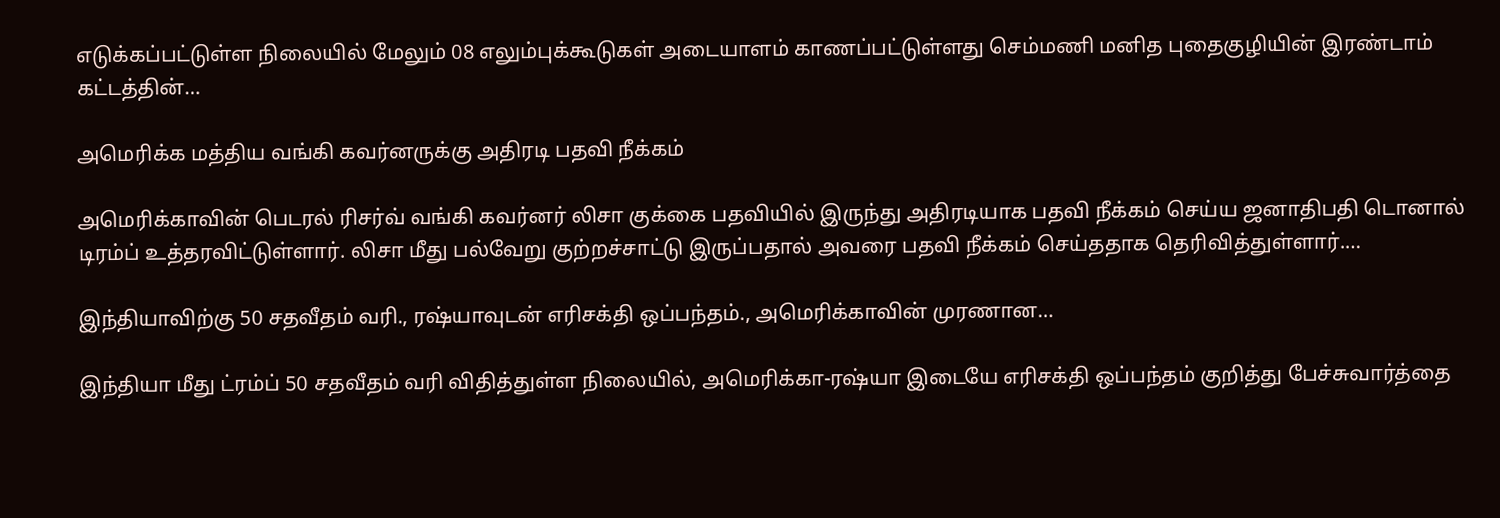எடுக்கப்பட்டுள்ள நிலையில் மேலும் 08 எலும்புக்கூடுகள் அடையாளம் காணப்பட்டுள்ளது செம்மணி மனித புதைகுழியின் இரண்டாம் கட்டத்தின்…

அமெரிக்க மத்திய வங்கி கவர்னருக்கு அதிரடி பதவி நீக்கம்

அமெரிக்காவின் பெடரல் ரிசர்வ் வங்கி கவர்னர் லிசா குக்கை பதவியில் இருந்து அதிரடியாக பதவி நீக்கம் செய்ய ஜனாதிபதி டொனால் டிரம்ப் உத்தரவிட்டுள்ளார். லிசா மீது பல்வேறு குற்றச்சாட்டு இருப்பதால் அவரை பதவி நீக்கம் செய்ததாக தெரிவித்துள்ளார்.…

இந்தியாவிற்கு 50 சதவீதம் வரி., ரஷ்யாவுடன் எரிசக்தி ஒப்பந்தம்., அமெரிக்காவின் முரணான…

இந்தியா மீது ட்ரம்ப் 50 சதவீதம் வரி விதித்துள்ள நிலையில், அமெரிக்கா-ரஷ்யா இடையே எரிசக்தி ஒப்பந்தம் குறித்து பேச்சுவார்த்தை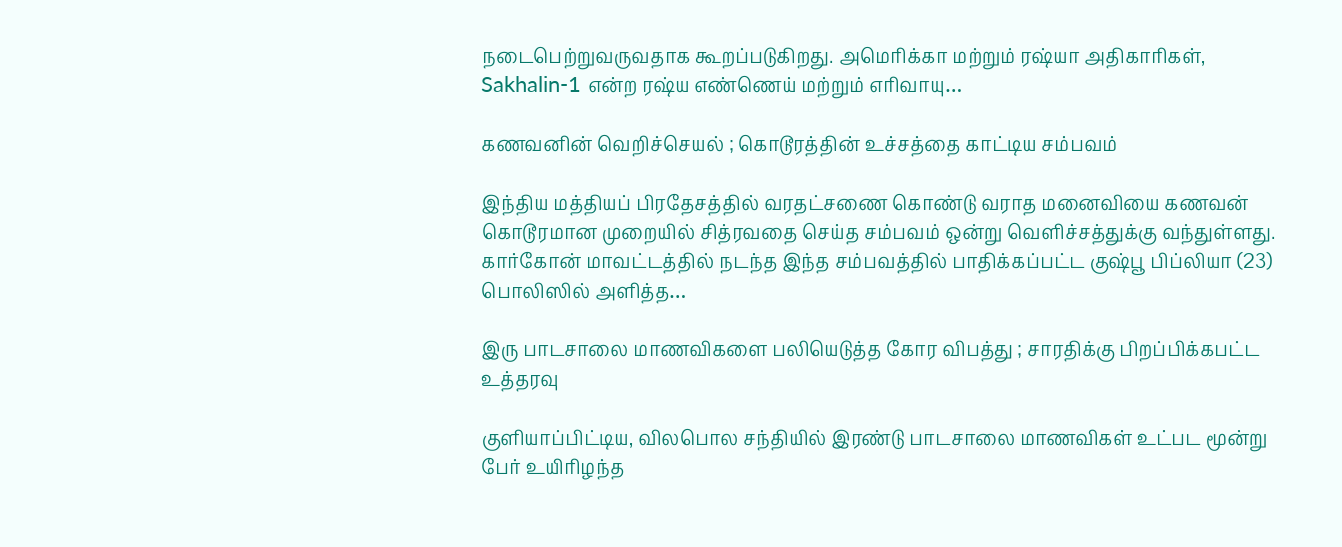நடைபெற்றுவருவதாக கூறப்படுகிறது. அமெரிக்கா மற்றும் ரஷ்யா அதிகாரிகள், Sakhalin-1 என்ற ரஷ்ய எண்ணெய் மற்றும் எரிவாயு…

கணவனின் வெறிச்செயல் ; கொடூரத்தின் உச்சத்தை காட்டிய சம்பவம்

இந்திய மத்தியப் பிரதேசத்தில் வரதட்சணை கொண்டு வராத மனைவியை கணவன் கொடூரமான முறையில் சித்ரவதை செய்த சம்பவம் ஒன்று வெளிச்சத்துக்கு வந்துள்ளது. கார்கோன் மாவட்டத்தில் நடந்த இந்த சம்பவத்தில் பாதிக்கப்பட்ட குஷ்பூ பிப்லியா (23) பொலிஸில் அளித்த…

இரு பாடசாலை மாணவிகளை பலியெடுத்த கோர விபத்து ; சாரதிக்கு பிறப்பிக்கபட்ட உத்தரவு

குளியாப்பிட்டிய, விலபொல சந்தியில் இரண்டு பாடசாலை மாணவிகள் உட்பட மூன்று பேர் உயிரிழந்த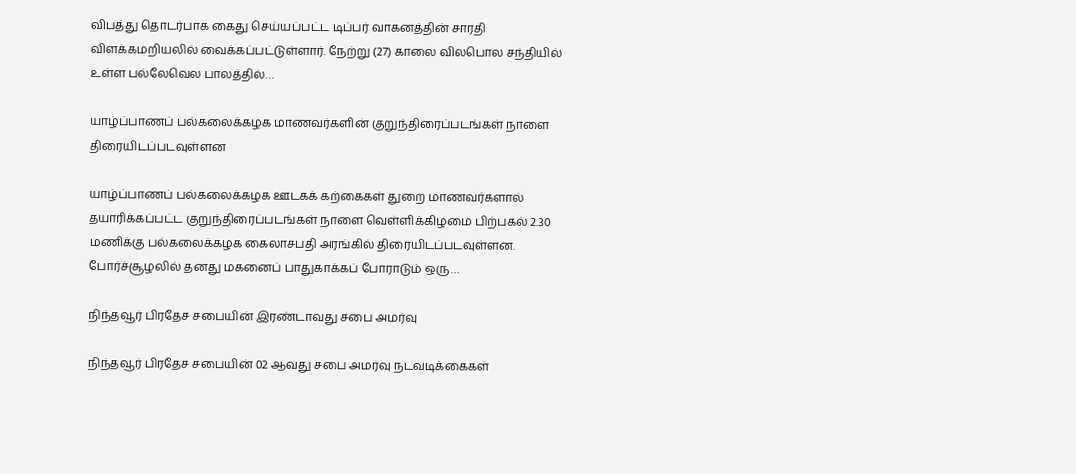விபத்து தொடர்பாக கைது செய்யப்பட்ட டிப்பர் வாகனத்தின் சாரதி விளக்கமறியலில் வைக்கப்பட்டுள்ளார். நேற்று (27) காலை விலபொல சந்தியில் உள்ள பல்லேவெல பாலத்தில்…

யாழ்ப்பாணப் பல்கலைக்கழக மாணவர்களின் குறுந்திரைப்படங்கள் நாளை திரையிடப்படவுள்ளன

யாழ்ப்பாணப் பல்கலைக்கழக ஊடகக் கற்கைகள் துறை மாணவர்களால் தயாரிக்கப்பட்ட குறுந்திரைப்படங்கள் நாளை வெள்ளிக்கிழமை பிற்பகல் 2.30 மணிக்கு பல்கலைக்கழக கைலாசபதி அரங்கில் திரையிடப்படவுள்ளன. போர்ச்சூழலில் தனது மகனைப் பாதுகாக்கப் போராடும் ஒரு…

நிந்தவூர் பிரதேச சபையின் இரண்டாவது சபை அமர்வு

நிந்தவூர் பிரதேச சபையின் 02 ஆவது சபை அமர்வு நடவடிக்கைகள்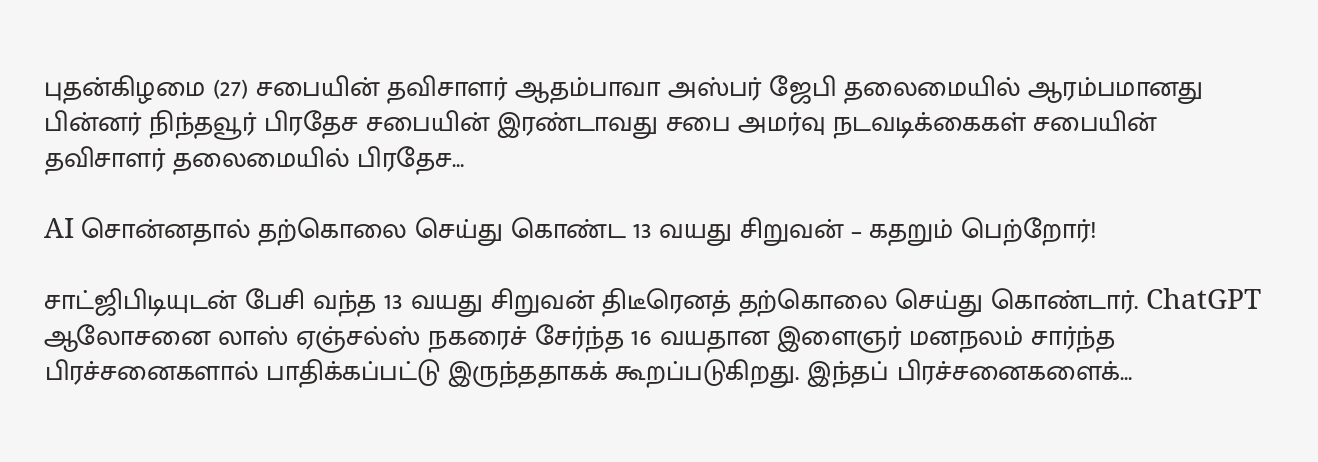புதன்கிழமை (27) சபையின் தவிசாளர் ஆதம்பாவா அஸ்பர் ஜேபி தலைமையில் ஆரம்பமானது பின்னர் நிந்தவூர் பிரதேச சபையின் இரண்டாவது சபை அமர்வு நடவடிக்கைகள் சபையின் தவிசாளர் தலைமையில் பிரதேச…

AI சொன்னதால் தற்கொலை செய்து கொண்ட 13 வயது சிறுவன் – கதறும் பெற்றோர்!

சாட்ஜிபிடியுடன் பேசி வந்த 13 வயது சிறுவன் திடீரெனத் தற்கொலை செய்து கொண்டார். ChatGPT ஆலோசனை லாஸ் ஏஞ்சல்ஸ் நகரைச் சேர்ந்த 16 வயதான இளைஞர் மனநலம் சார்ந்த பிரச்சனைகளால் பாதிக்கப்பட்டு இருந்ததாகக் கூறப்படுகிறது. இந்தப் பிரச்சனைகளைக்…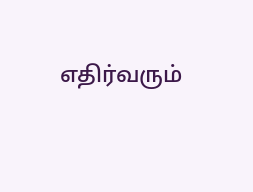எதிர்வரும்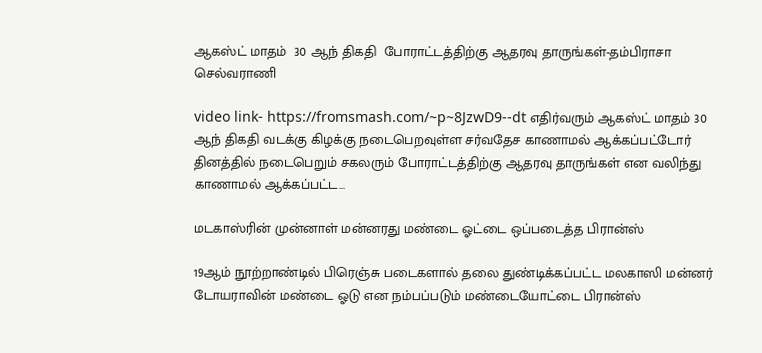ஆகஸ்ட் மாதம்  30 ஆந் திகதி  போராட்டத்திற்கு ஆதரவு தாருங்கள்-தம்பிராசா செல்வராணி

video link- https://fromsmash.com/~p~8JzwD9--dt எதிர்வரும் ஆகஸ்ட் மாதம் 30 ஆந் திகதி வடக்கு கிழக்கு நடைபெறவுள்ள சர்வதேச காணாமல் ஆக்கப்பட்டோர் தினத்தில் நடைபெறும் சகலரும் போராட்டத்திற்கு ஆதரவு தாருங்கள் என வலிந்து காணாமல் ஆக்கப்பட்ட…

மடகாஸ்ரின் முன்னாள் மன்னரது மண்டை ஓட்டை ஒப்படைத்த பிரான்ஸ்

19ஆம் நூற்றாண்டில் பிரெஞ்சு படைகளால் தலை துண்டிக்கப்பட்ட மலகாஸி மன்னர் டோயராவின் மண்டை ஓடு என நம்பப்படும் மண்டையோட்டை பிரான்ஸ்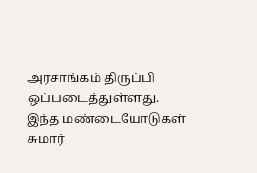அரசாங்கம் திருப்பி ஒப்படைத்துள்ளது. இந்த மண்டையோடுகள் சுமார்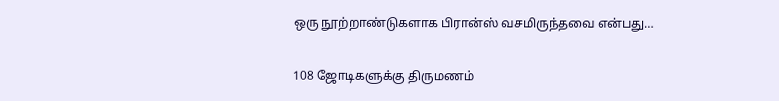ஒரு நூற்றாண்டுகளாக பிரான்ஸ் வசமிருந்தவை என்பது…

108 ஜோடிகளுக்கு திருமணம்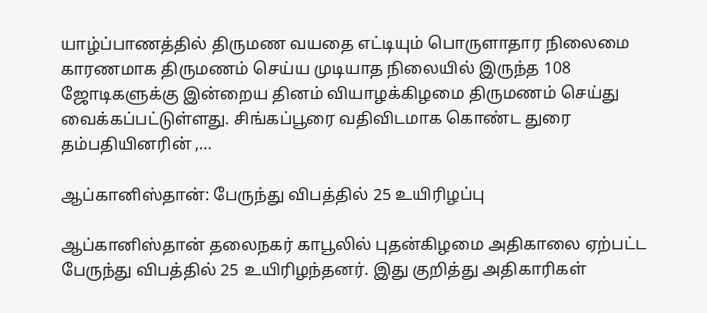யாழ்ப்பாணத்தில் திருமண வயதை எட்டியும் பொருளாதார நிலைமை காரணமாக திருமணம் செய்ய முடியாத நிலையில் இருந்த 108 ஜோடிகளுக்கு இன்றைய தினம் வியாழக்கிழமை திருமணம் செய்து வைக்கப்பட்டுள்ளது. சிங்கப்பூரை வதிவிடமாக கொண்ட துரை தம்பதியினரின் ,…

ஆப்கானிஸ்தான்: பேருந்து விபத்தில் 25 உயிரிழப்பு

ஆப்கானிஸ்தான் தலைநகர் காபூலில் புதன்கிழமை அதிகாலை ஏற்பட்ட பேருந்து விபத்தில் 25 உயிரிழந்தனர். இது குறித்து அதிகாரிகள்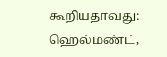கூறியதாவது: ஹெல்மண்ட்,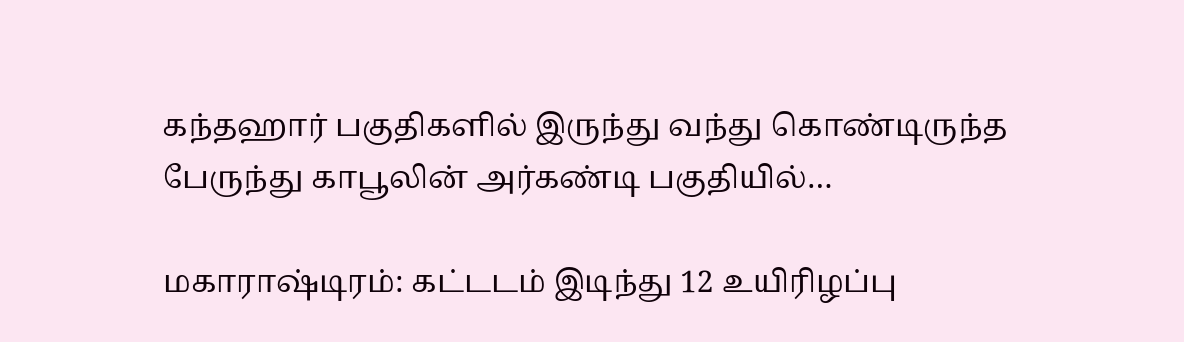கந்தஹார் பகுதிகளில் இருந்து வந்து கொண்டிருந்த பேருந்து காபூலின் அர்கண்டி பகுதியில்…

மகாராஷ்டிரம்: கட்டடம் இடிந்து 12 உயிரிழப்பு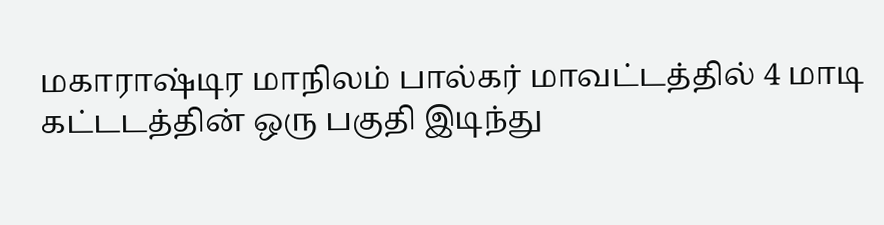மகாராஷ்டிர மாநிலம் பால்கர் மாவட்டத்தில் 4 மாடி கட்டடத்தின் ஒரு பகுதி இடிந்து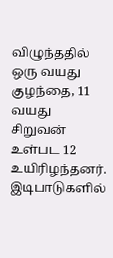விழுந்ததில் ஒரு வயது குழந்தை, 11 வயது சிறுவன் உள்பட 12 உயிரிழந்தனர். இடிபாடுகளில்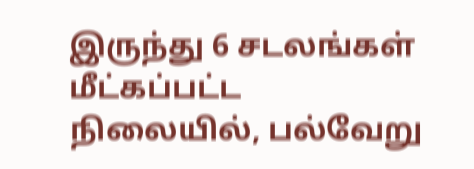இருந்து 6 சடலங்கள் மீட்கப்பட்ட நிலையில், பல்வேறு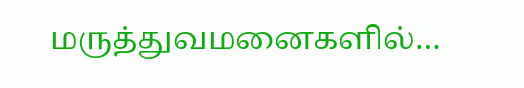மருத்துவமனைகளில்…